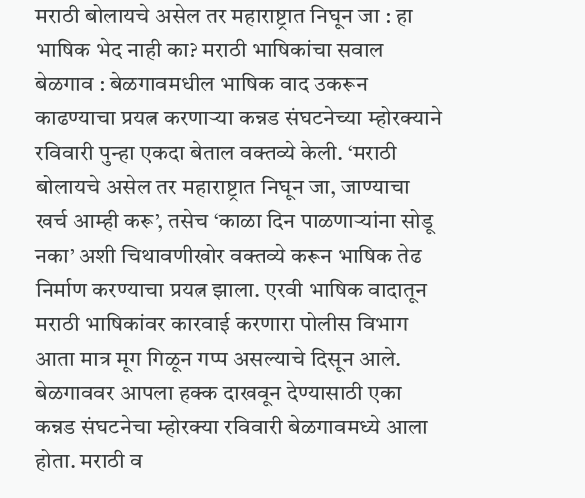मराठी बोलायचे असेल तर महाराष्ट्रात निघून जा : हा भाषिक भेद नाही का? मराठी भाषिकांचा सवाल
बेळगाव : बेळगावमधील भाषिक वाद उकरून काढण्याचा प्रयत्न करणाऱ्या कन्नड संघटनेच्या म्होरक्याने रविवारी पुन्हा एकदा बेताल वक्तव्ये केली. ‘मराठी बोलायचे असेल तर महाराष्ट्रात निघून जा, जाण्याचा खर्च आम्ही करू’, तसेच ‘काळा दिन पाळणाऱ्यांना सोडू नका’ अशी चिथावणीखोर वक्तव्ये करून भाषिक तेढ निर्माण करण्याचा प्रयत्न झाला. एरवी भाषिक वादातून मराठी भाषिकांवर कारवाई करणारा पोलीस विभाग आता मात्र मूग गिळून गप्प असल्याचे दिसून आले. बेळगाववर आपला हक्क दाखवून देण्यासाठी एका कन्नड संघटनेचा म्होरक्या रविवारी बेळगावमध्ये आला होता. मराठी व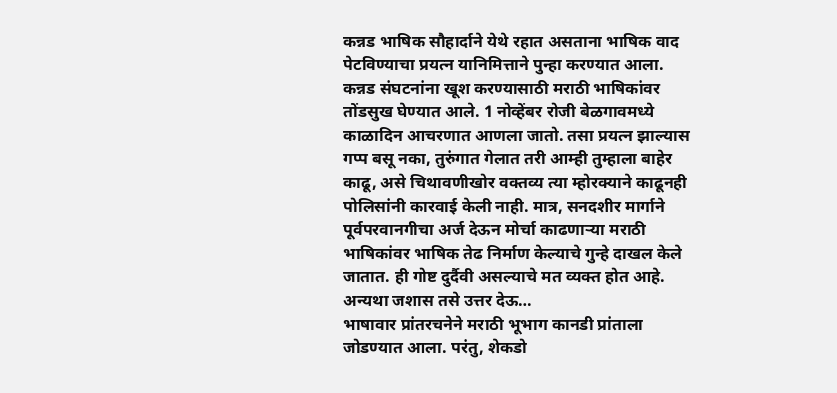कन्नड भाषिक सौहार्दाने येथे रहात असताना भाषिक वाद पेटविण्याचा प्रयत्न यानिमित्ताने पुन्हा करण्यात आला. कन्नड संघटनांना खूश करण्यासाठी मराठी भाषिकांवर तोंडसुख घेण्यात आले. 1 नोव्हेंबर रोजी बेळगावमध्ये काळादिन आचरणात आणला जातो. तसा प्रयत्न झाल्यास गप्प बसू नका, तुरुंगात गेलात तरी आम्ही तुम्हाला बाहेर काढू, असे चिथावणीखोर वक्तव्य त्या म्होरक्याने काढूनही पोलिसांनी कारवाई केली नाही. मात्र, सनदशीर मार्गाने पूर्वपरवानगीचा अर्ज देऊन मोर्चा काढणाऱ्या मराठी भाषिकांवर भाषिक तेढ निर्माण केल्याचे गुन्हे दाखल केले जातात. ही गोष्ट दुर्दैवी असल्याचे मत व्यक्त होत आहे.
अन्यथा जशास तसे उत्तर देऊ…
भाषावार प्रांतरचनेने मराठी भूभाग कानडी प्रांताला जोडण्यात आला. परंतु, शेकडो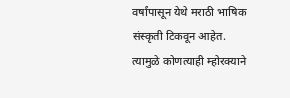वर्षांपासून येथे मराठी भाषिक संस्कृती टिकवून आहेत. त्यामुळे कोणत्याही म्होरक्याने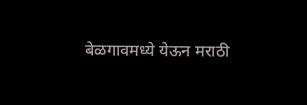बेळगावमध्ये येऊन मराठी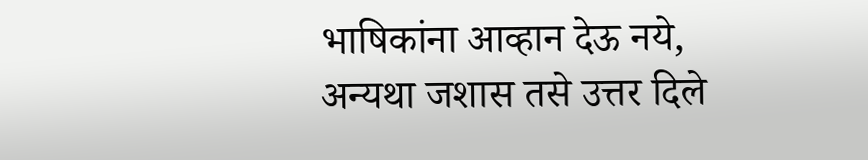भाषिकांना आव्हान देऊ नये, अन्यथा जशास तसे उत्तर दिले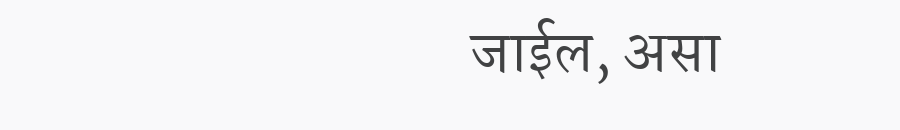जाईल, असा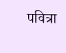पवित्रा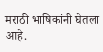मराठी भाषिकांनी घेतला आहे.